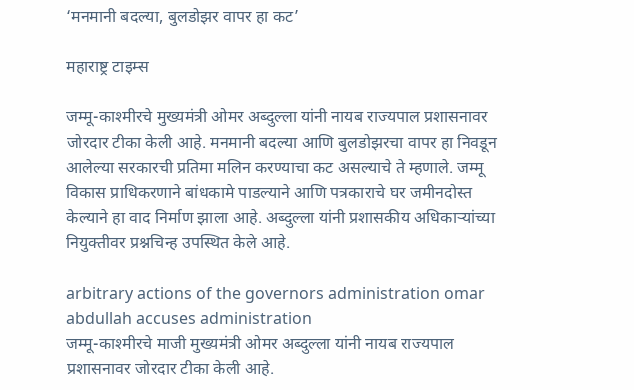‘मनमानी बदल्या, बुलडोझर वापर हा कट’

महाराष्ट्र टाइम्स

जम्मू-काश्मीरचे मुख्यमंत्री ओमर अब्दुल्ला यांनी नायब राज्यपाल प्रशासनावर जोरदार टीका केली आहे. मनमानी बदल्या आणि बुलडोझरचा वापर हा निवडून आलेल्या सरकारची प्रतिमा मलिन करण्याचा कट असल्याचे ते म्हणाले. जम्मू विकास प्राधिकरणाने बांधकामे पाडल्याने आणि पत्रकाराचे घर जमीनदोस्त केल्याने हा वाद निर्माण झाला आहे. अब्दुल्ला यांनी प्रशासकीय अधिकाऱ्यांच्या नियुक्तीवर प्रश्नचिन्ह उपस्थित केले आहे.

arbitrary actions of the governors administration omar abdullah accuses administration
जम्मू-काश्मीरचे माजी मुख्यमंत्री ओमर अब्दुल्ला यांनी नायब राज्यपाल प्रशासनावर जोरदार टीका केली आहे.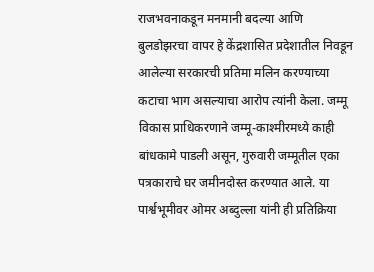राजभवनाकडून मनमानी बदल्या आणि बुलडोझरचा वापर हे केंद्रशासित प्रदेशातील निवडून आलेल्या सरकारची प्रतिमा मलिन करण्याच्या कटाचा भाग असल्याचा आरोप त्यांनी केला. जम्मू विकास प्राधिकरणाने जम्मू-काश्मीरमध्ये काही बांधकामे पाडली असून, गुरुवारी जम्मूतील एका पत्रकाराचे घर जमीनदोस्त करण्यात आले. या पार्श्वभूमीवर ओमर अब्दुल्ला यांनी ही प्रतिक्रिया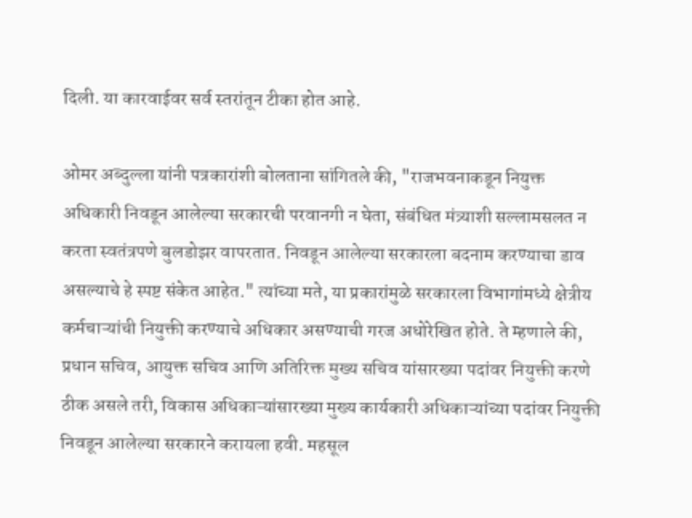दिली. या कारवाईवर सर्व स्तरांतून टीका होत आहे.

ओमर अब्दुल्ला यांनी पत्रकारांशी बोलताना सांगितले की, "राजभवनाकडून नियुक्त अधिकारी निवडून आलेल्या सरकारची परवानगी न घेता, संबंधित मंत्र्याशी सल्लामसलत न करता स्वतंत्रपणे बुलडोझर वापरतात. निवडून आलेल्या सरकारला बदनाम करण्याचा डाव असल्याचे हे स्पष्ट संकेत आहेत." त्यांच्या मते, या प्रकारांमुळे सरकारला विभागांमध्ये क्षेत्रीय कर्मचाऱ्यांची नियुक्ती करण्याचे अधिकार असण्याची गरज अधोरेखित होते. ते म्हणाले की, प्रधान सचिव, आयुक्त सचिव आणि अतिरिक्त मुख्य सचिव यांसारख्या पदांवर नियुक्ती करणे ठीक असले तरी, विकास अधिकाऱ्यांसारख्या मुख्य कार्यकारी अधिकाऱ्यांच्या पदांवर नियुक्ती निवडून आलेल्या सरकारने करायला हवी. महसूल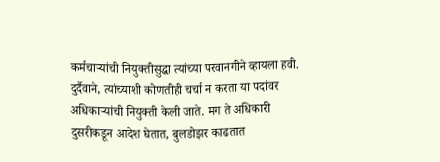कर्मचाऱ्यांची नियुक्तीसुद्धा त्यांच्या परवानगीने व्हायला हवी. दुर्दैवाने, त्यांच्याशी कोणतीही चर्चा न करता या पदांवर अधिकाऱ्यांची नियुक्ती केली जाते. मग ते अधिकारी दुसरीकडून आदेश घेतात, बुलडोझर काढतात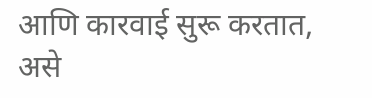आणि कारवाई सुरू करतात, असे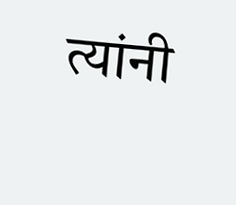त्यांनी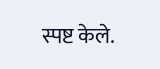स्पष्ट केले.